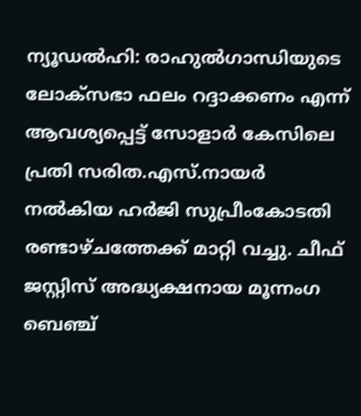ന്യൂഡല്‍ഹി: രാഹുല്‍ഗാന്ധിയുടെ ലോക്‌സഭാ ഫലം റദ്ദാക്കണം എന്ന് ആവശ്യപ്പെട്ട് സോളാ‍ര്‍ കേസിലെ പ്രതി സരിത.എസ്.നായ‍ര്‍ നല്‍കിയ ഹ‍ര്‍ജി സുപ്രീംകോടതി രണ്ടാഴ്ചത്തേക്ക് മാറ്റി വച്ചു. ചീഫ് ജസ്റ്റിസ് അദ്ധ്യക്ഷനായ മൂന്നംഗ ബെഞ്ച്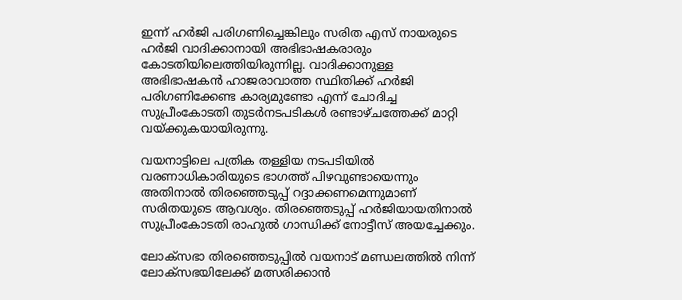ഇന്ന് ഹ‍ര്‍ജി പരിഗണിച്ചെങ്കിലും സരിത എസ് നായ‍രുടെ ഹ‍ര്‍ജി വാദിക്കാനായി അഭിഭാഷകരാരും കോടതിയിലെത്തിയിരുന്നില്ല. വാദിക്കാനുള്ള അഭിഭാഷകന്‍ ഹാജരാവാത്ത സ്ഥിതിക്ക് ഹ‍ര്‍ജി പരിഗണിക്കേണ്ട കാര്യമുണ്ടോ എന്ന് ചോദിച്ച സുപ്രീംകോടതി തുട‍ര്‍നടപടികള്‍ രണ്ടാഴ്ചത്തേക്ക് മാറ്റി വയ്ക്കുകയായിരുന്നു.

വയനാട്ടിലെ പത്രിക തള്ളിയ നടപടിയില്‍ വരണാധികാരിയുടെ ഭാഗത്ത് പിഴവുണ്ടായെന്നും അതിനാല്‍ തിരഞ്ഞെടുപ്പ് റദ്ദാക്കണമെന്നുമാണ് സരിതയുടെ ആവശ്യം. തിരഞ്ഞെടുപ്പ് ഹര്‍ജിയായതിനാല്‍ സുപ്രീംകോടതി രാഹുല്‍ ഗാന്ധിക്ക് നോട്ടീസ് അയച്ചേക്കും.

ലോക്സഭാ തിരഞ്ഞെടുപ്പില്‍ വയനാട് മണ്ഡലത്തില്‍ നിന്ന് ലോക്സഭയിലേക്ക് മത്സരിക്കാന്‍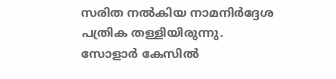സരിത നല്‍കിയ നാമനിര്‍ദ്ദേശ പത്രിക തള്ളിയിരുന്നു. സോളാര്‍ കേസില്‍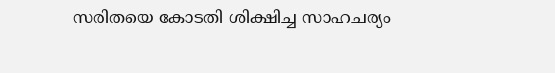സരിതയെ കോടതി ശിക്ഷിച്ച സാഹചര്യം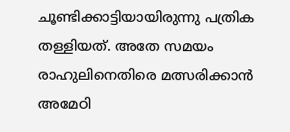ചൂണ്ടിക്കാട്ടിയായിരുന്നു പത്രിക തള്ളിയത്. അതേ സമയം രാഹുലിനെതിരെ മത്സരിക്കാന്‍ അമേഠി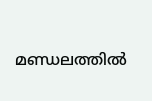മണ്ഡലത്തി‌ല്‍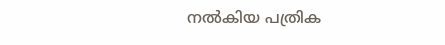നല്‍കിയ പത്രിക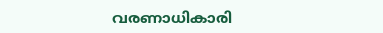വരണാധികാരി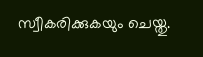സ്വീകരിക്കുകയും ചെയ്തു.